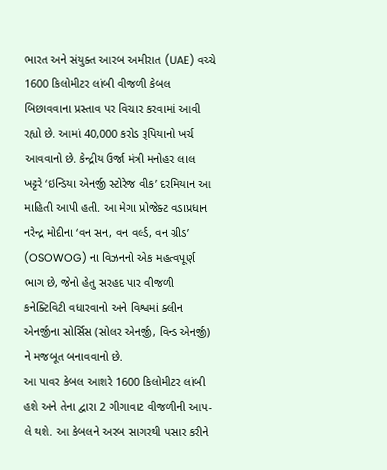ભારત અને સંયુક્ત આરબ અમીરાત (UAE) વચ્ચે 1600 કિલોમીટર લાંબી વીજળી કેબલ બિછાવવાના પ્રસ્તાવ પર વિચાર કરવામાં આવી રહ્યો છે. આમાં 40,000 કરોડ રૂપિયાનો ખર્ચ આવવાનો છે. કેન્દ્રીય ઉર્જા મંત્રી મનોહર લાલ ખટ્ટરે ‘ઇન્ડિયા એનર્જી સ્ટોરેજ વીક’ દરમિયાન આ માહિતી આપી હતી. આ મેગા પ્રોજેક્ટ વડાપ્રધાન નરેન્દ્ર મોદીના ‘વન સન, વન વર્લ્ડ, વન ગ્રીડ’ (OSOWOG) ના વિઝનનો એક મહત્વપૂર્ણ ભાગ છે, જેનો હેતુ સરહદ પાર વીજળી કનેક્ટિવિટી વધારવાનો અને વિશ્વમાં ક્લીન એનર્જીના સોર્સિસ (સોલર એનર્જી, વિન્ડ એનર્જી) ને મજબૂત બનાવવાનો છે.
આ પાવર કેબલ આશરે 1600 કિલોમીટર લાંબી હશે અને તેના દ્વારા 2 ગીગાવાટ વીજળીની આપ-લે થશે. આ કેબલને અરબ સાગરથી પસાર કરીને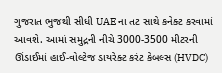ગુજરાત ભુજથી સીધી UAE ના તટ સાથે કનેક્ટ કરવામાં આવશે. આમાં સમુદ્રની નીચે 3000-3500 મીટરની ઊંડાઈમાં હાઈ-વોલ્ટેજ ડાયરેક્ટ કરંટ કેબલ્સ (HVDC)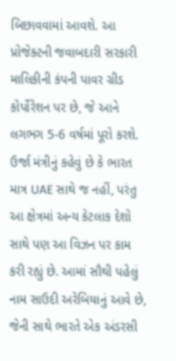બિછાવવામાં આવશે. આ પ્રોજેક્ટની જવાબદારી સરકારી માલિકીની કંપની પાવર ગ્રીડ કોર્પોરેશન પર છે, જે આને લગભગ 5-6 વર્ષમાં પૂરો કરશે.
ઉર્જા મંત્રીનું કહેવું છે કે ભારત માત્ર UAE સાથે જ નહીં, પરંતુ આ ક્ષેત્રમાં અન્ય કેટલાક દેશો સાથે પણ આ વિઝન પર કામ કરી રહ્યું છે. આમાં સૌથી પહેલું નામ સાઉદી અરેબિયાનું આવે છે, જેની સાથે ભારતે એક અંડરસી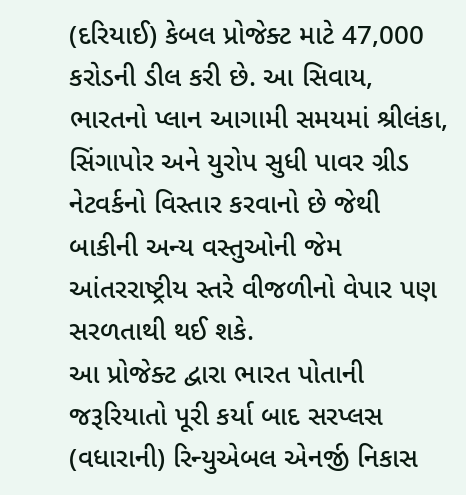(દરિયાઈ) કેબલ પ્રોજેક્ટ માટે 47,000 કરોડની ડીલ કરી છે. આ સિવાય, ભારતનો પ્લાન આગામી સમયમાં શ્રીલંકા, સિંગાપોર અને યુરોપ સુધી પાવર ગ્રીડ નેટવર્કનો વિસ્તાર કરવાનો છે જેથી બાકીની અન્ય વસ્તુઓની જેમ આંતરરાષ્ટ્રીય સ્તરે વીજળીનો વેપાર પણ સરળતાથી થઈ શકે.
આ પ્રોજેક્ટ દ્વારા ભારત પોતાની જરૂરિયાતો પૂરી કર્યા બાદ સરપ્લસ (વધારાની) રિન્યુએબલ એનર્જી નિકાસ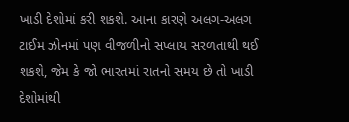ખાડી દેશોમાં કરી શકશે. આના કારણે અલગ-અલગ ટાઈમ ઝોનમાં પણ વીજળીનો સપ્લાય સરળતાથી થઈ શકશે, જેમ કે જો ભારતમાં રાતનો સમય છે તો ખાડી દેશોમાંથી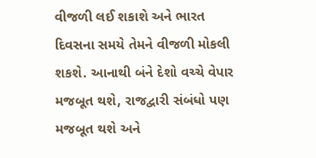વીજળી લઈ શકાશે અને ભારત દિવસના સમયે તેમને વીજળી મોકલી શકશે. આનાથી બંને દેશો વચ્ચે વેપાર મજબૂત થશે, રાજદ્વારી સંબંધો પણ મજબૂત થશે અને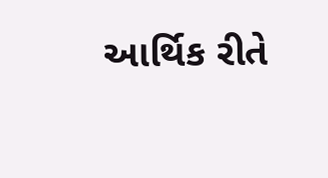આર્થિક રીતે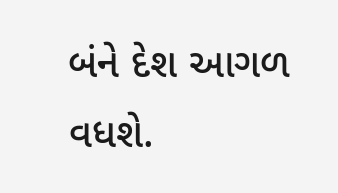બંને દેશ આગળ વધશે.